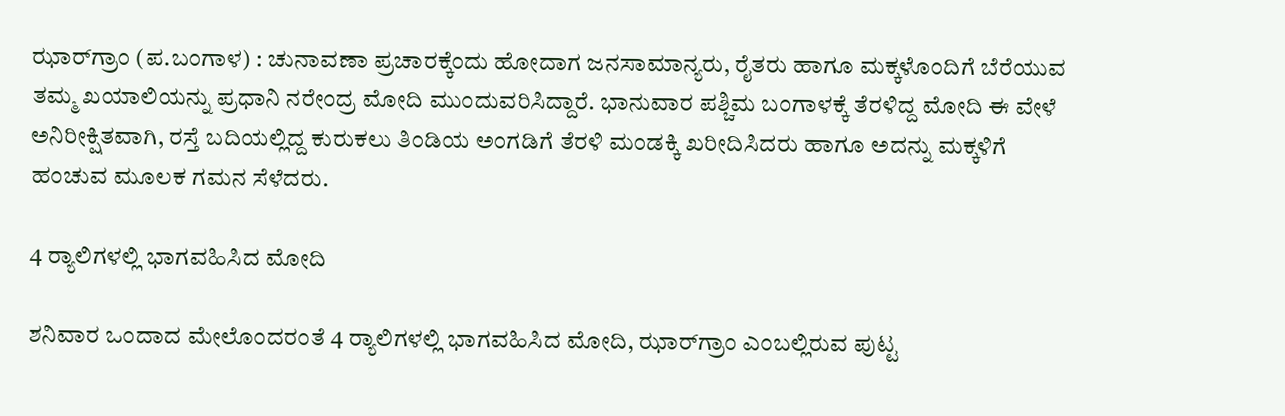ಝಾರ್‌ಗ್ರಾಂ (ಪ.ಬಂಗಾಳ) : ಚುನಾವಣಾ ಪ್ರಚಾರಕ್ಕೆಂದು ಹೋದಾಗ ಜನಸಾಮಾನ್ಯರು, ರೈತರು ಹಾಗೂ ಮಕ್ಕಳೊಂದಿಗೆ ಬೆರೆಯುವ ತಮ್ಮ ಖಯಾಲಿಯನ್ನು ಪ್ರಧಾನಿ ನರೇಂದ್ರ ಮೋದಿ ಮುಂದುವರಿಸಿದ್ದಾರೆ. ಭಾನುವಾರ ಪಶ್ಚಿಮ ಬಂಗಾಳಕ್ಕೆ ತೆರಳಿದ್ದ ಮೋದಿ ಈ ವೇಳೆ ಅನಿರೀಕ್ಷಿತವಾಗಿ, ರಸ್ತೆ ಬದಿಯಲ್ಲಿದ್ದ ಕುರುಕಲು ತಿಂಡಿಯ ಅಂಗಡಿಗೆ ತೆರಳಿ ಮಂಡಕ್ಕಿ ಖರೀದಿಸಿದರು ಹಾಗೂ ಅದನ್ನು ಮಕ್ಕಳಿಗೆ ಹಂಚುವ ಮೂಲಕ ಗಮನ ಸೆಳೆದರು.

4 ರ್‍ಯಾಲಿಗಳಲ್ಲಿ ಭಾಗವಹಿಸಿದ ಮೋದಿ

ಶನಿವಾರ ಒಂದಾದ ಮೇಲೊಂದರಂತೆ 4 ರ್‍ಯಾಲಿಗಳಲ್ಲಿ ಭಾಗವಹಿಸಿದ ಮೋದಿ, ಝಾರ್‌ಗ್ರಾಂ ಎಂಬಲ್ಲಿರುವ ಪುಟ್ಟ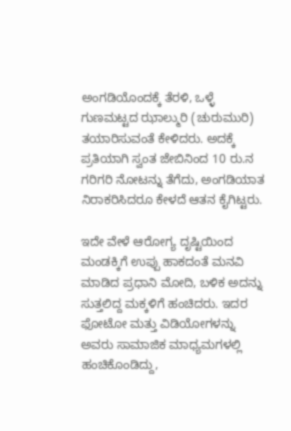ಅಂಗಡಿಯೊಂದಕ್ಕೆ ತೆರಳಿ, ಒಳ್ಳೆ ಗುಣಮಟ್ಟದ ಝಾಲ್ಮುರಿ (ಚುರುಮುರಿ) ತಯಾರಿಸುವಂತೆ ಕೇಳಿದರು. ಅದಕ್ಕೆ ಪ್ರತಿಯಾಗಿ ಸ್ವಂತ ಜೇಬಿನಿಂದ 10 ರು.ನ ಗರಿಗರಿ ನೋಟನ್ನು ತೆಗೆದು, ಅಂಗಡಿಯಾತ ನಿರಾಕರಿಸಿದರೂ ಕೇಳದೆ ಆತನ ಕೈಗಿಟ್ಟರು.

ಇದೇ ವೇಳೆ ಆರೋಗ್ಯ ದೃಷ್ಟಿಯಿಂದ ಮಂಡಕ್ಕಿಗೆ ಉಪ್ಪು ಹಾಕದಂತೆ ಮನವಿ ಮಾಡಿದ ಪ್ರಧಾನಿ ಮೋದಿ, ಬಳಿಕ ಅದನ್ನು ಸುತ್ತಲಿದ್ದ ಮಕ್ಕಳಿಗೆ ಹಂಚಿದರು. ಇದರ ಫೋಟೋ ಮತ್ತು ವಿಡಿಯೋಗಳನ್ನು ಅವರು ಸಾಮಾಜಿಕ ಮಾಧ್ಯಮಗಳಲ್ಲಿ ಹಂಚಿಕೊಂಡಿದ್ದು,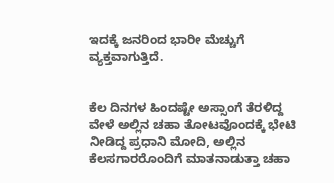ಇದಕ್ಕೆ ಜನರಿಂದ ಭಾರೀ ಮೆಚ್ಚುಗೆ ವ್ಯಕ್ತವಾಗುತ್ತಿದೆ.


ಕೆಲ ದಿನಗಳ ಹಿಂದಷ್ಟೇ ಅಸ್ಸಾಂಗೆ ತೆರಳಿದ್ದ ವೇಳೆ ಅಲ್ಲಿನ ಚಹಾ ತೋಟವೊಂದಕ್ಕೆ ಭೇಟಿ ನೀಡಿದ್ದ ಪ್ರಧಾನಿ ಮೋದಿ, ಅಲ್ಲಿನ ಕೆಲಸಗಾರರೊಂದಿಗೆ ಮಾತನಾಡುತ್ತಾ ಚಹಾ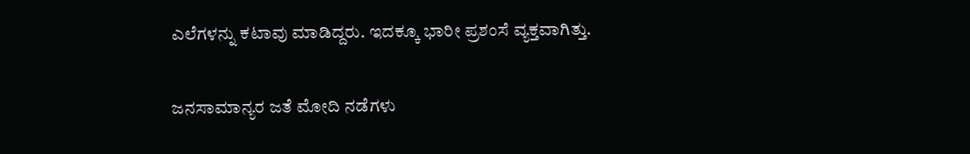ಎಲೆಗಳನ್ನು ಕಟಾವು ಮಾಡಿದ್ದರು. ಇದಕ್ಕೂ ಭಾರೀ ಪ್ರಶಂಸೆ ವ್ಯಕ್ತವಾಗಿತ್ತು.

ಜನಸಾಮಾನ್ಯರ ಜತೆ ಮೋದಿ ನಡೆಗಳು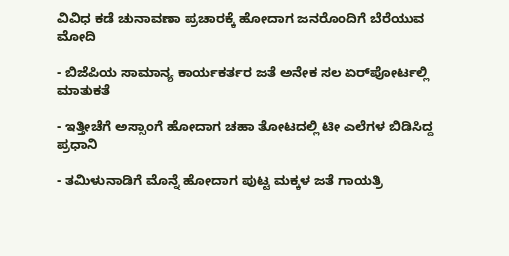ವಿವಿಧ ಕಡೆ ಚುನಾವಣಾ ಪ್ರಚಾರಕ್ಕೆ ಹೋದಾಗ ಜನರೊಂದಿಗೆ ಬೆರೆಯುವ ಮೋದಿ

- ಬಿಜೆಪಿಯ ಸಾಮಾನ್ಯ ಕಾರ್ಯಕರ್ತರ ಜತೆ ಅನೇಕ ಸಲ ಏರ್‌ಪೋರ್ಟಲ್ಲಿ ಮಾತುಕತೆ

- ಇತ್ತೀಚೆಗೆ ಅಸ್ಸಾಂಗೆ ಹೋದಾಗ ಚಹಾ ತೋಟದಲ್ಲಿ ಟೀ ಎಲೆಗಳ ಬಿಡಿಸಿದ್ದ ಪ್ರಧಾನಿ

- ತಮಿಳುನಾಡಿಗೆ ಮೊನ್ನೆ ಹೋದಾಗ ಪುಟ್ಟ ಮಕ್ಕಳ ಜತೆ ಗಾಯತ್ರಿ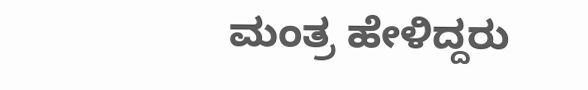ಮಂತ್ರ ಹೇಳಿದ್ದರು